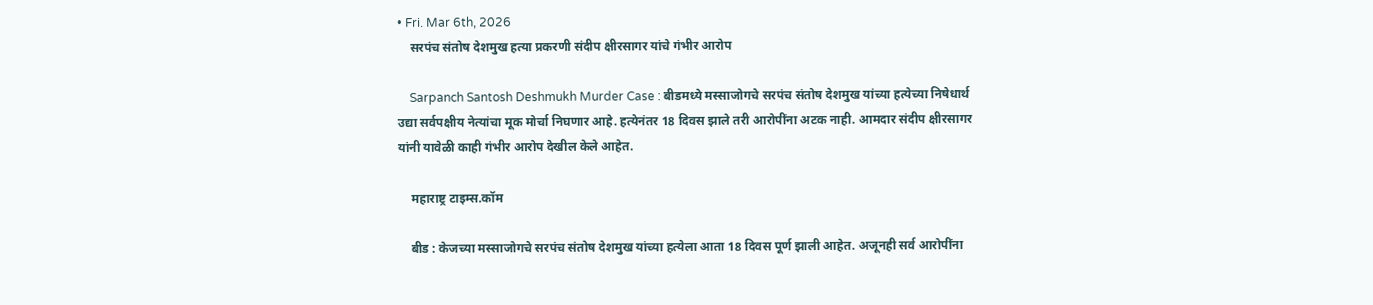• Fri. Mar 6th, 2026
    सरपंच संतोष देशमुख हत्या प्रकरणी संदीप क्षीरसागर यांचे गंभीर आरोप

    Sarpanch Santosh Deshmukh Murder Case : बीडमध्ये मस्साजोगचे सरपंच संतोष देशमुख यांच्या हत्येच्या निषेधार्थ उद्या सर्वपक्षीय नेत्यांचा मूक मोर्चा निघणार आहे. हत्येनंतर 18 दिवस झाले तरी आरोपींना अटक नाही. आमदार संदीप क्षीरसागर यांनी यावेळी काही गंभीर आरोप देखील केले आहेत.

    महाराष्ट्र टाइम्स.कॉम

    बीड : केजच्या मस्साजोगचे सरपंच संतोष देशमुख यांच्या हत्येला आता 18 दिवस पूर्ण झाली आहेत. अजूनही सर्व आरोपींना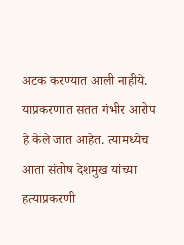अटक करण्यात आली नाहीये. याप्रकरणात सतत गंभीर आरोप हे केले जात आहेत. त्यामध्येच आता संतोष देशमुख यांच्या हत्याप्रकरणी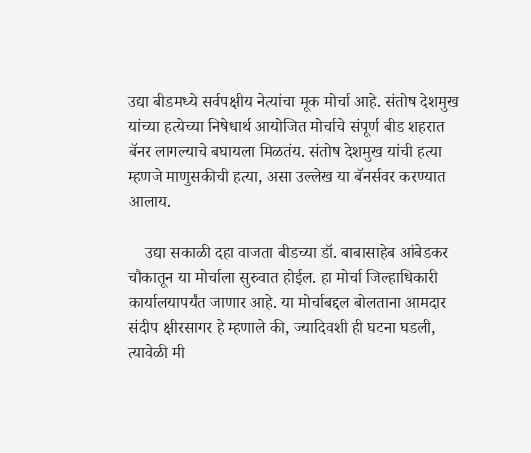उद्या बीडमध्ये सर्वपक्षीय नेत्यांचा मूक मोर्चा आहे. संतोष देशमुख यांच्या हत्येच्या निषेधार्थ आयोजित मोर्चाचे संपूर्ण बीड शहरात बॅनर लागल्याचे बघायला मिळतंय. संतोष देशमुख यांची हत्या म्हणजे माणुसकीची हत्या, असा उल्लेख या बॅनर्सवर करण्यात आलाय.

    उद्या सकाळी दहा वाजता बीडच्या डॉ. बाबासाहेब आंबेडकर चौकातून या मोर्चाला सुरुवात होईल. हा मोर्चा जिल्हाधिकारी कार्यालयापर्यंत जाणार आहे. या मोर्चाबद्दल बोलताना आमदार संदीप क्षीरसागर हे म्हणाले की, ज्यादिवशी ही घटना घडली, त्यावेळी मी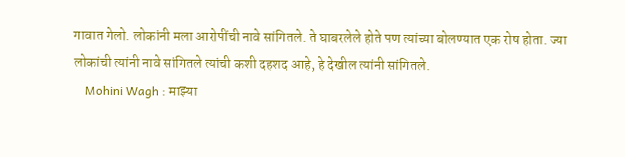गावात गेलो. लोकांनी मला आरोपींची नावे सांगितले. ते घाबरलेले होते पण त्यांच्या बोलण्यात एक रोष होता. ज्या लोकांची त्यांनी नावे सांगितले त्यांची कशी दहशद आहे, हे देखील त्यांनी सांगितले.
    Mohini Wagh : माझ्या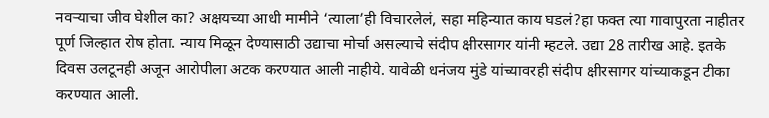नवऱ्याचा जीव घेशील का? अक्षयच्या आधी मामीने ‘त्याला’ही विचारलेलं, सहा महिन्यात काय घडलं?हा फक्त त्या गावापुरता नाहीतर पूर्ण जिल्हात रोष होता. न्याय मिळून देण्यासाठी उद्याचा मोर्चा असल्याचे संदीप क्षीरसागर यांनी म्हटले. उद्या 28 तारीख आहे. इतके दिवस उलटूनही अजून आरोपीला अटक करण्यात आली नाहीये. यावेळी धनंजय मुंडे यांच्यावरही संदीप क्षीरसागर यांच्याकडून टीका करण्यात आली.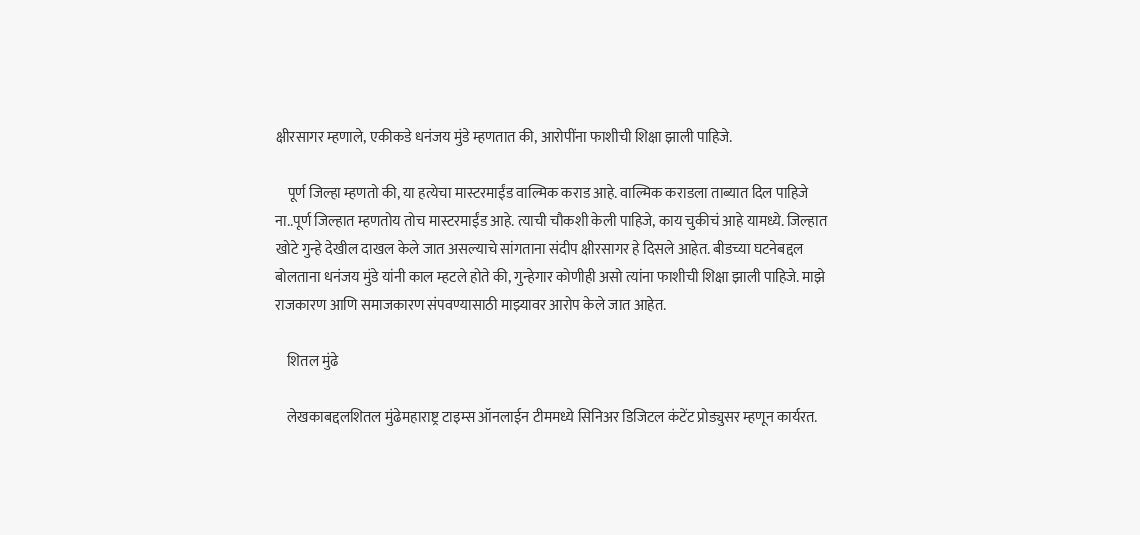क्षीरसागर म्हणाले, एकीकडे धनंजय मुंडे म्हणतात की, आरोपींना फाशीची शिक्षा झाली पाहिजे.

    पूर्ण जिल्हा म्हणतो की, या हत्येचा मास्टरमाईंड वाल्मिक कराड आहे. वाल्मिक कराडला ताब्यात दिल पाहिजे ना..पूर्ण जिल्हात म्हणतोय तोच मास्टरमाईंड आहे. त्याची चौकशी केली पाहिजे, काय चुकीचं आहे यामध्ये. जिल्हात खोटे गुन्हे देखील दाखल केले जात असल्याचे सांगताना संदीप क्षीरसागर हे दिसले आहेत. बीडच्या घटनेबद्दल बोलताना धनंजय मुंडे यांनी काल म्हटले होते की, गुन्हेगार कोणीही असो त्यांना फाशीची शिक्षा झाली पाहिजे. माझे राजकारण आणि समाजकारण संपवण्यासाठी माझ्यावर आरोप केले जात आहेत.

    शितल मुंढे

    लेखकाबद्दलशितल मुंढेमहाराष्ट्र टाइम्स ऑनलाईन टीममध्ये सिनिअर डिजिटल कंटेंट प्रोड्युसर म्हणून कार्यरत.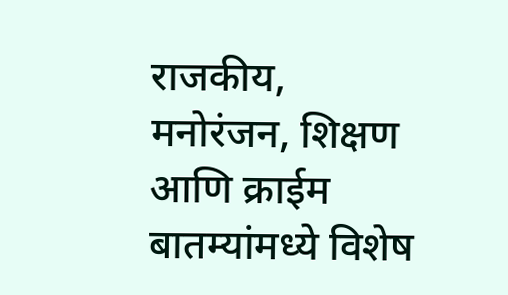राजकीय, मनोरंजन, शिक्षण आणि क्राईम बातम्यांमध्ये विशेष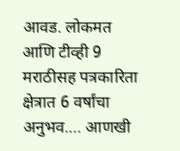आवड. लोकमत आणि टीव्ही 9 मराठीसह पत्रकारिता क्षेत्रात 6 वर्षांचा अनुभव.… आणखी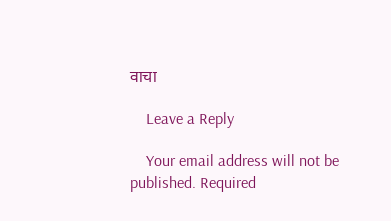वाचा

    Leave a Reply

    Your email address will not be published. Required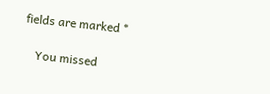fields are marked *

    You missed